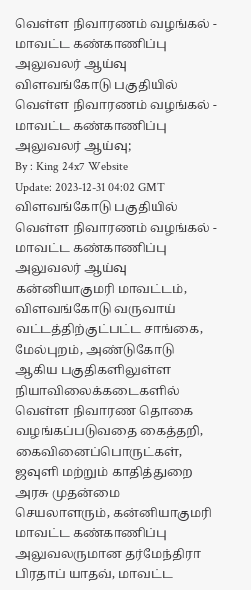வெள்ள நிவாரணம் வழங்கல் - மாவட்ட கண்காணிப்பு அலுவலர் ஆய்வு
விளவங்கோடு பகுதியில் வெள்ள நிவாரணம் வழங்கல் - மாவட்ட கண்காணிப்பு அலுவலர் ஆய்வு;
By : King 24x7 Website
Update: 2023-12-31 04:02 GMT
விளவங்கோடு பகுதியில் வெள்ள நிவாரணம் வழங்கல் - மாவட்ட கண்காணிப்பு அலுவலர் ஆய்வு
கன்னியாகுமரி மாவட்டம், விளவங்கோடு வருவாய் வட்டத்திற்குட்பட்ட சாங்கை, மேல்புறம், அண்டுகோடு ஆகிய பகுதிகளிலுள்ள நியாவிலைக்கடைகளில் வெள்ள நிவாரண தொகை வழங்கப்படுவதை கைத்தறி, கைவினைப்பொருட்கள், ஜவுளி மற்றும் காதித்துறை அரசு முதன்மை செயலாளரும், கன்னியாகுமரி மாவட்ட கண்காணிப்பு அலுவலருமான தர்மேந்திரா பிரதாப் யாதவ், மாவட்ட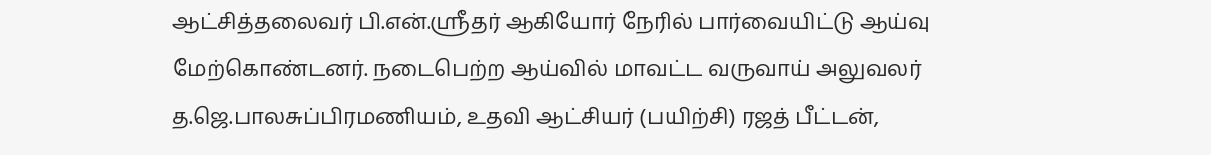ஆட்சித்தலைவர் பி.என்.ஸ்ரீதர் ஆகியோர் நேரில் பார்வையிட்டு ஆய்வு மேற்கொண்டனர். நடைபெற்ற ஆய்வில் மாவட்ட வருவாய் அலுவலர் த.ஜெ.பாலசுப்பிரமணியம், உதவி ஆட்சியர் (பயிற்சி) ரஜத் பீட்டன்,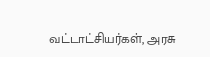வட்டாட்சியர்கள், அரசு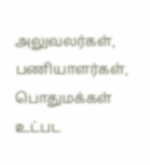அலுவலர்கள், பணியாளர்கள், பொதுமக்கள் உட்பட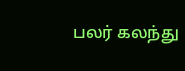பலர் கலந்து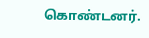கொண்டனர்.